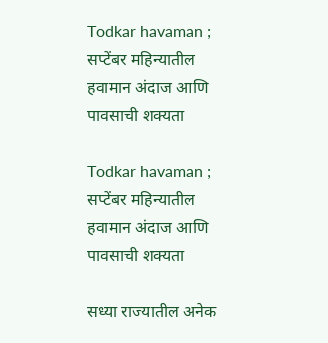Todkar havaman ; सप्टेंबर महिन्यातील हवामान अंदाज आणि पावसाची शक्यता

Todkar havaman ; सप्टेंबर महिन्यातील हवामान अंदाज आणि पावसाची शक्यता

सध्या राज्यातील अनेक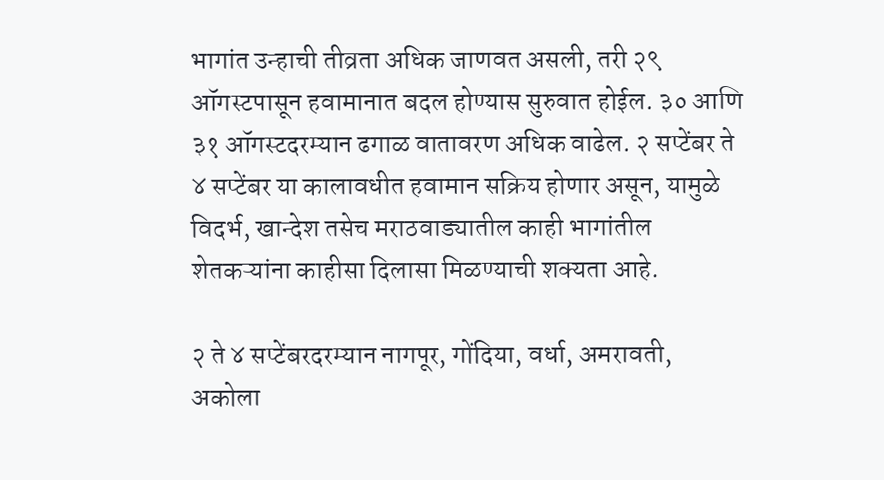भागांत उन्हाची तीव्रता अधिक जाणवत असली, तरी २९ ऑगस्टपासून हवामानात बदल होण्यास सुरुवात होईल. ३० आणि ३१ ऑगस्टदरम्यान ढगाळ वातावरण अधिक वाढेल. २ सप्टेंबर ते ४ सप्टेंबर या कालावधीत हवामान सक्रिय होणार असून, यामुळे विदर्भ, खान्देश तसेच मराठवाड्यातील काही भागांतील शेतकऱ्यांना काहीसा दिलासा मिळण्याची शक्यता आहे.

२ ते ४ सप्टेंबरदरम्यान नागपूर, गोंदिया, वर्धा, अमरावती, अकोला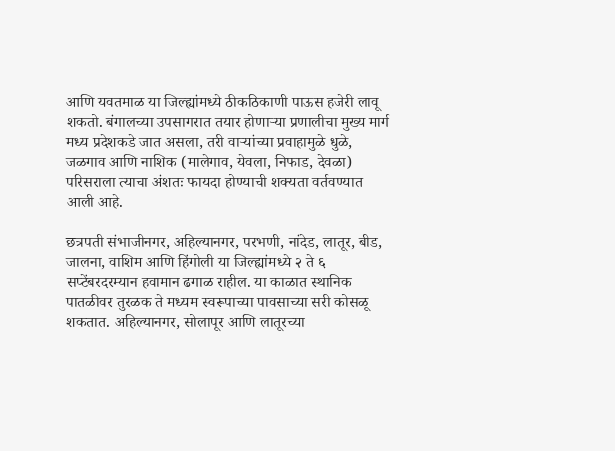आणि यवतमाळ या जिल्ह्यांमध्ये ठीकठिकाणी पाऊस हजेरी लावू शकतो. बंगालच्या उपसागरात तयार होणाऱ्या प्रणालीचा मुख्य मार्ग मध्य प्रदेशकडे जात असला, तरी वाऱ्यांच्या प्रवाहामुळे धुळे, जळगाव आणि नाशिक (मालेगाव, येवला, निफाड, देवळा) परिसराला त्याचा अंशतः फायदा होण्याची शक्यता वर्तवण्यात आली आहे.

छत्रपती संभाजीनगर, अहिल्यानगर, परभणी, नांदेड, लातूर, बीड, जालना, वाशिम आणि हिंगोली या जिल्ह्यांमध्ये २ ते ६ सप्टेंबरदरम्यान हवामान ढगाळ राहील. या काळात स्थानिक पातळीवर तुरळक ते मध्यम स्वरूपाच्या पावसाच्या सरी कोसळू शकतात. अहिल्यानगर, सोलापूर आणि लातूरच्या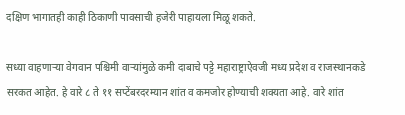दक्षिण भागातही काही ठिकाणी पावसाची हजेरी पाहायला मिळू शकते.

सध्या वाहणाऱ्या वेगवान पश्चिमी वाऱ्यांमुळे कमी दाबाचे पट्टे महाराष्ट्राऐवजी मध्य प्रदेश व राजस्थानकडे सरकत आहेत. हे वारे ८ ते ११ सप्टेंबरदरम्यान शांत व कमजोर होण्याची शक्यता आहे. वारे शांत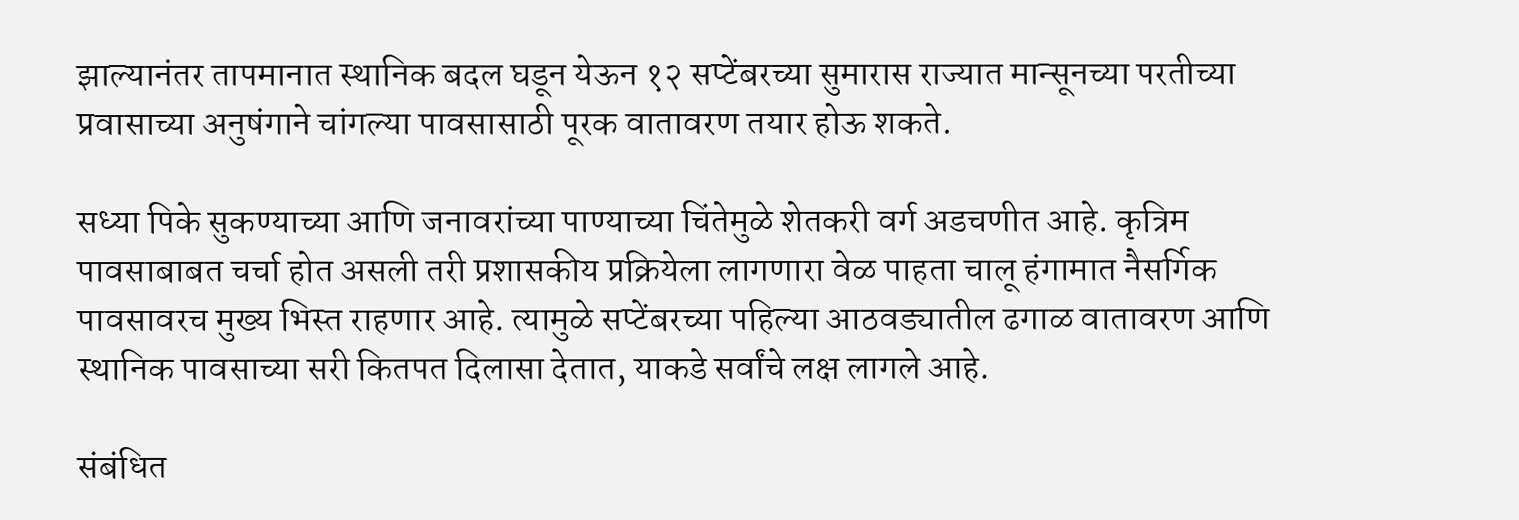झाल्यानंतर तापमानात स्थानिक बदल घडून येऊन १२ सप्टेंबरच्या सुमारास राज्यात मान्सूनच्या परतीच्या प्रवासाच्या अनुषंगाने चांगल्या पावसासाठी पूरक वातावरण तयार होऊ शकते.

सध्या पिके सुकण्याच्या आणि जनावरांच्या पाण्याच्या चिंतेमुळे शेतकरी वर्ग अडचणीत आहे. कृत्रिम पावसाबाबत चर्चा होत असली तरी प्रशासकीय प्रक्रियेला लागणारा वेळ पाहता चालू हंगामात नैसर्गिक पावसावरच मुख्य भिस्त राहणार आहे. त्यामुळे सप्टेंबरच्या पहिल्या आठवड्यातील ढगाळ वातावरण आणि स्थानिक पावसाच्या सरी कितपत दिलासा देतात, याकडे सर्वांचे लक्ष लागले आहे.

संबंधित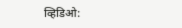व्हिडिओ: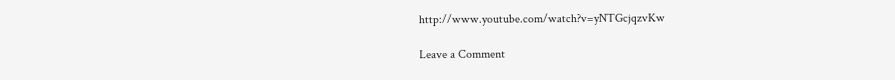http://www.youtube.com/watch?v=yNTGcjqzvKw

Leave a Comment